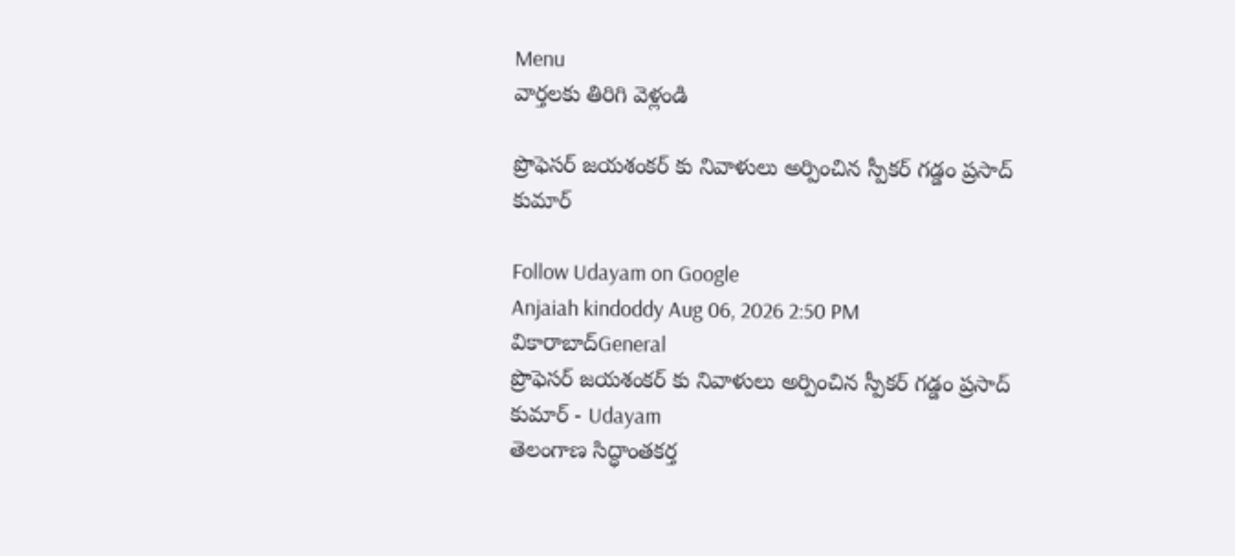Menu
వార్తలకు తిరిగి వెళ్లండి

ప్రొఫెసర్ జయశంకర్ కు నివాళులు అర్పించిన స్పీకర్ గడ్డం ప్రసాద్ కుమార్

Follow Udayam on Google
Anjaiah kindoddy Aug 06, 2026 2:50 PM వికారాబాద్General
ప్రొఫెసర్ జయశంకర్ కు నివాళులు అర్పించిన స్పీకర్ గడ్డం ప్రసాద్ కుమార్ - Udayam
తెలంగాణ సిద్ధాంతకర్త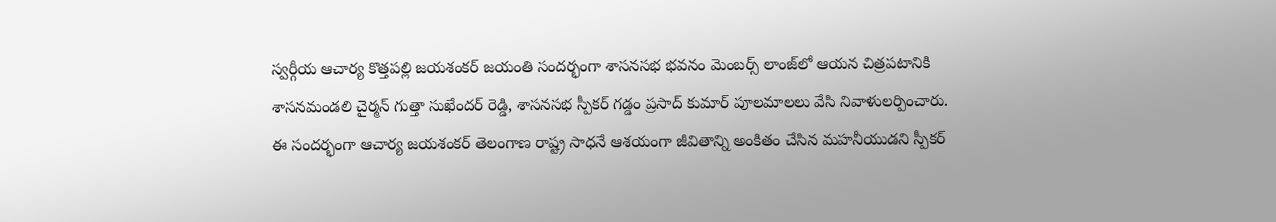స్వర్గీయ ఆచార్య కొత్తపల్లి జయశంకర్ జయంతి సందర్భంగా శాసనసభ భవనం మెంబర్స్ లాంజ్‌లో ఆయన చిత్రపటానికి శాసనమండలి చైర్మన్ గుత్తా సుఖేందర్ రెడ్డి, శాసనసభ స్పీకర్ గడ్డం ప్రసాద్ కుమార్ పూలమాలలు వేసి నివాళులర్పించారు. ఈ సందర్భంగా ఆచార్య జయశంకర్ తెలంగాణ రాష్ట్ర సాధనే ఆశయంగా జీవితాన్ని అంకితం చేసిన మహనీయుడని స్పీకర్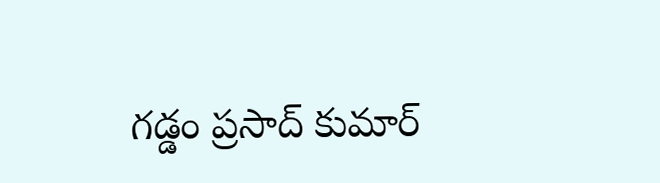గడ్డం ప్రసాద్ కుమార్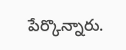పేర్కొన్నారు.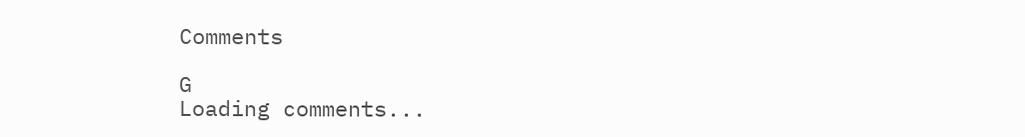Comments

G
Loading comments...